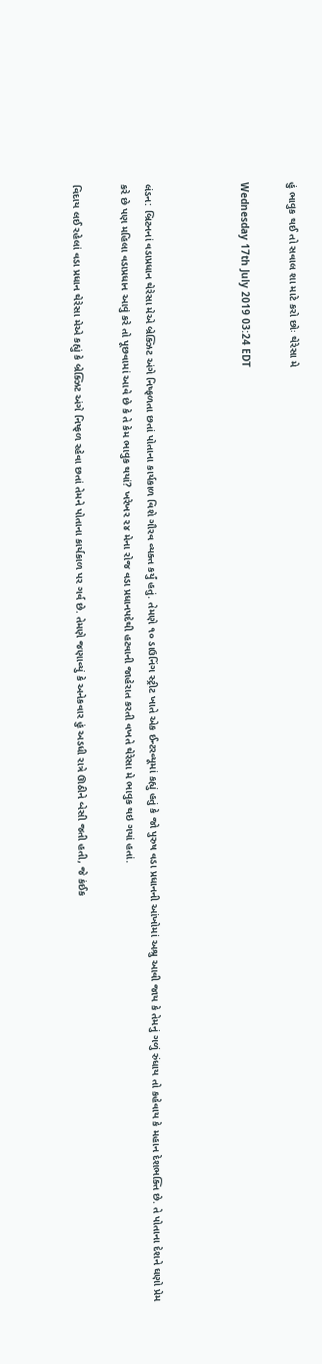હું ભાવુક થઈ તો સવાલ શા માટે કરો છોઃ થેરેસા મે

Wednesday 17th July 2019 03:24 EDT



લંડન: બ્રિટનનાં વડાપ્રધાન થેરેસા મેએ બ્રેક્ઝિટ અંગે નિષ્ફળતા છતાં પોતાના કાર્યકાળ વિશે ગૌરવ વ્યક્ત કર્યું હતું. તેમણે ૧૦ ડાઉનિંગ સ્ટ્રીટ ખાતે એક ઈન્ટરવ્યૂમાં કહ્યું હતું કે જો પુરુષ વડા પ્રધાનની આંખોમાં અશ્રુ આવી જાય કે તેમનું ગળું રુંધાય તો કહેવાય કે મહાન દેશભક્તિ છે. તે પોતાના દેશને ઘણો પ્રેમ કરે છે પણ મહિલા વડાપ્રધાન આવું કરે તો પૂછવામાં આવે છે કે તે કેમ ભાવુક થયાં? ખરેખર ૨૪ મેના રોજ વડા પ્રધાનપદેથી હટવાની જાહેરાત કરતી વખતે થેરેસા મે ભાવુક થઇ ગયાં હતાં.

વિદાય લઈ રહેલાં વડા પ્રધાન થેરેસા મેએ કહ્યું કે બ્રેક્ઝિટ અંગે નિષ્ફળ રહેવા છતાં તેમને પોતાના કાર્યકાળ પર ગર્વ છે. તેમણે જણાવ્યું કે અનેકવાર હું અડધી રાત્રે ઊઠીને બેસી જતી હતી, જે કંઈક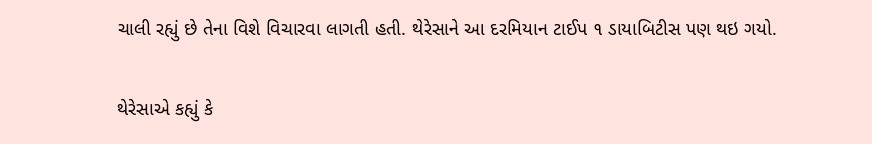ચાલી રહ્યું છે તેના વિશે વિચારવા લાગતી હતી. થેરેસાને આ દરમિયાન ટાઈપ ૧ ડાયાબિટીસ પણ થઇ ગયો.

થેરેસાએ કહ્યું કે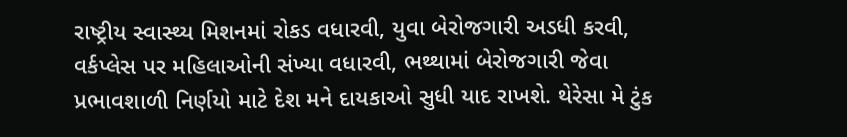રાષ્ટ્રીય સ્વાસ્થ્ય મિશનમાં રોકડ વધારવી, યુવા બેરોજગારી અડધી કરવી, વર્કપ્લેસ પર મહિલાઓની સંખ્યા વધારવી, ભથ્થામાં બેરોજગારી જેવા પ્રભાવશાળી નિર્ણયો માટે દેશ મને દાયકાઓ સુધી યાદ રાખશે. થેરેસા મે ટુંક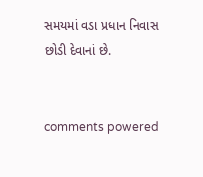સમયમાં વડા પ્રધાન નિવાસ છોડી દેવાનાં છે.


comments powered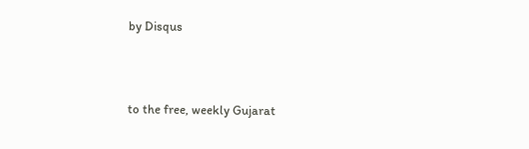by Disqus



to the free, weekly Gujarat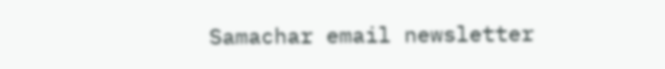Samachar email newsletter